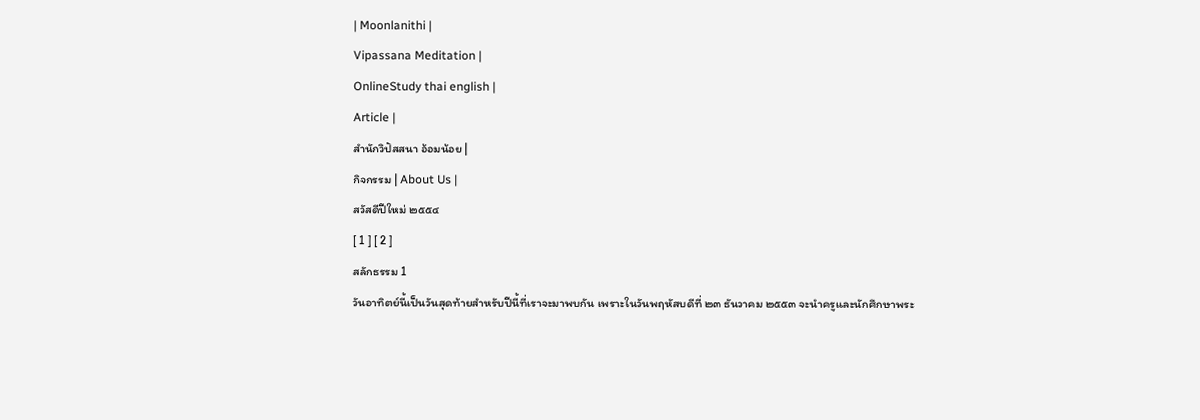| Moonlanithi |
Vipassana Meditation |
OnlineStudy thai english |
Article |
สำนักวิปัสสนา อ้อมน้อย |
กิจกรรม | About Us |
สวัสดีปีใหม่ ๒๕๕๔
[ 1 ] [ 2 ]
สลักธรรม 1
วันอาทิตย์นี้เป็นวันสุดท้ายสำหรับปีนี้ที่เราจะมาพบกัน เพราะในวันพฤหัสบดีที่ ๒๓ ธันวาคม ๒๕๕๓ จะนำครูและนักศึกษาพระ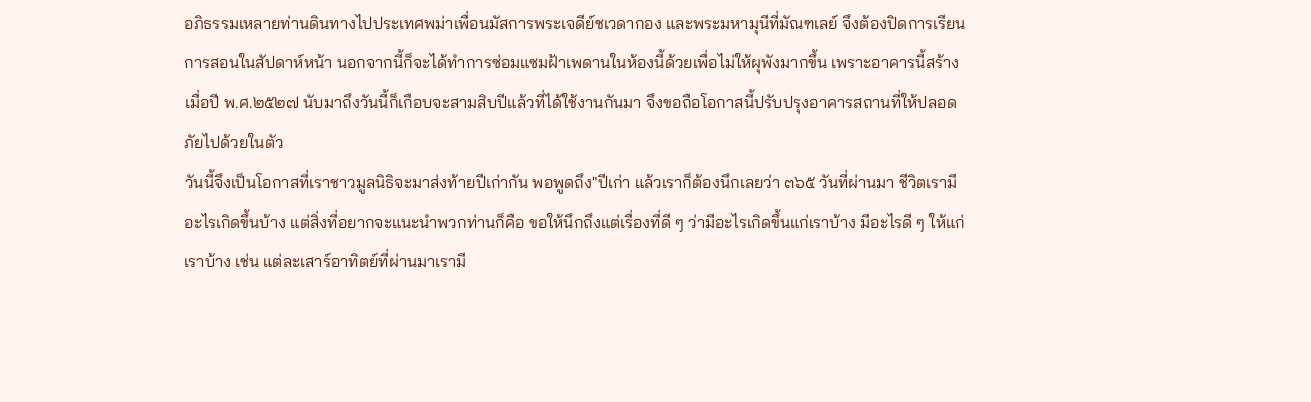อภิธรรมเหลายท่านดินทางไปประเทศพม่าเพื่อนมัสการพระเจดีย์ชเวดากอง และพระมหามุนีที่มัณฑเลย์ จึงต้องปิดการเรียนการสอนในสัปดาห์หน้า นอกจากนี้ก็จะได้ทำการซ่อมแซมฝ้าเพดานในห้องนี้ด้วยเพื่อไม่ให้ผุพังมากขึ้น เพราะอาคารนี้สร้างเมื่อปี พ.ศ.๒๕๒๗ นับมาถึงวันนี้ก็เกือบจะสามสิบปีแล้วที่ได้ใช้งานกันมา จึงขอถือโอกาสนี้ปรับปรุงอาคารสถานที่ให้ปลอดภัยไปด้วยในตัว
วันนี้จึงเป็นโอกาสที่เราชาวมูลนิธิจะมาส่งท้ายปีเก่ากัน พอพูดถึง"ปีเก่า แล้วเราก็ต้องนึกเลยว่า ๓๖๕ วันที่ผ่านมา ชีวิตเรามีอะไรเกิดขึ้นบ้าง แต่สิ่งที่อยากจะแนะนำพวกท่านก็คือ ขอให้นึกถึงแต่เรื่องที่ดี ๆ ว่ามีอะไรเกิดขึ้นแก่เราบ้าง มีอะไรดี ๆ ให้แก่เราบ้าง เช่น แต่ละเสาร์อาทิตย์ที่ผ่านมาเรามี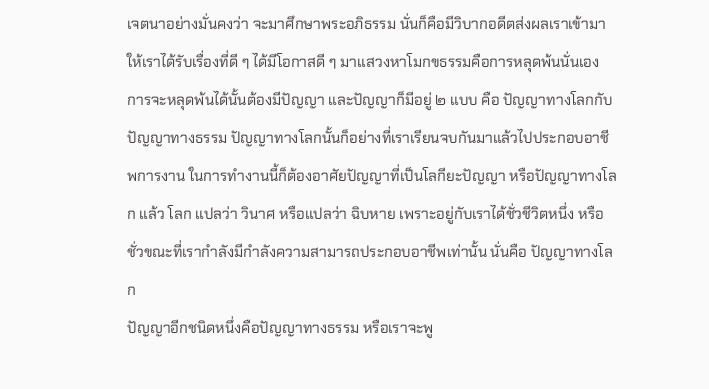เจตนาอย่างมั่นคงว่า จะมาศึกษาพระอภิธรรม นั่นก็คือมีวิบากอดีตส่งผลเราเข้ามา ให้เราได้รับเรื่องที่ดี ๆ ได้มีโอกาสดี ๆ มาแสวงหาโมกขธรรมคือการหลุดพ้นนั่นเอง
การจะหลุดพ้นได้นั้นต้องมีปัญญา และปัญญาก็มีอยู่ ๒ แบบ คือ ปัญญาทางโลกกับปัญญาทางธรรม ปัญญาทางโลกนั้นก็อย่างที่เราเรียนจบกันมาแล้วไปประกอบอาชีพการงาน ในการทำงานนี้ก็ต้องอาศัยปัญญาที่เป็นโลกียะปัญญา หรือปัญญาทางโลก แล้ว โลก แปลว่า วินาศ หรือแปลว่า ฉิบหาย เพราะอยู่กับเราได้ชั่วชีวิตหนึ่ง หรือชั่วขณะที่เรากำลังมีกำลังความสามารถประกอบอาชีพเท่านั้น นั่นคือ ปัญญาทางโลก
ปัญญาอีกชนิดหนึ่งคือปัญญาทางธรรม หรือเราจะพู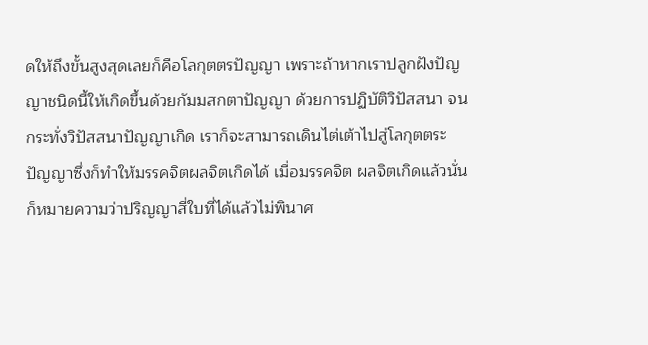ดให้ถึงขั้นสูงสุดเลยก็คือโลกุตตรปัญญา เพราะถ้าหากเราปลูกฝังปัญญาชนิดนี้ให้เกิดขึ้นด้วยกัมมสกตาปัญญา ด้วยการปฏิบัติวิปัสสนา จนกระทั่งวิปัสสนาปัญญาเกิด เราก็จะสามารถเดินไต่เต้าไปสู่โลกุตตระปัญญาซึ่งก็ทำให้มรรคจิตผลจิตเกิดได้ เมื่อมรรคจิต ผลจิตเกิดแล้วนั่นก็หมายความว่าปริญญาสี่ใบที่ได้แล้วไม่พินาศ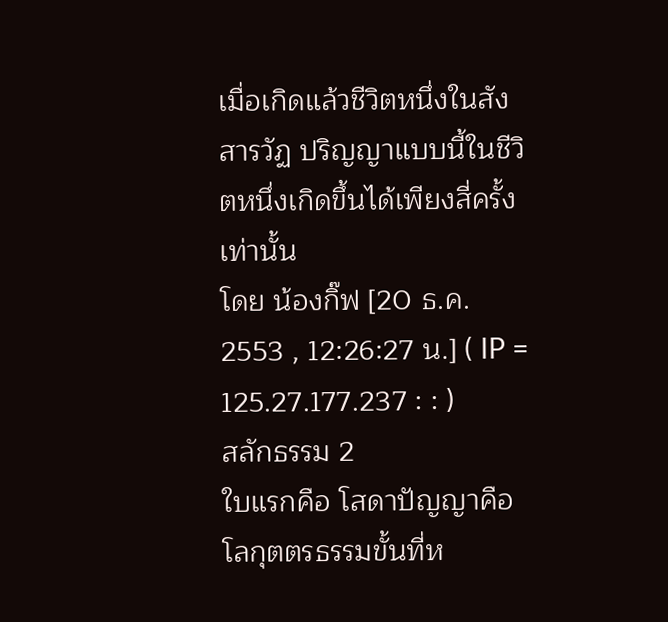เมื่อเกิดแล้วชีวิตหนึ่งในสังสารวัฏ ปริญญาแบบนี้ในชีวิตหนึ่งเกิดขึ้นได้เพียงสี่ครั้งเท่านั้น
โดย น้องกิ๊ฟ [20 ธ.ค. 2553 , 12:26:27 น.] ( IP = 125.27.177.237 : : )
สลักธรรม 2
ใบแรกคือ โสดาปัญญาคือ โลกุตตรธรรมขั้นที่ห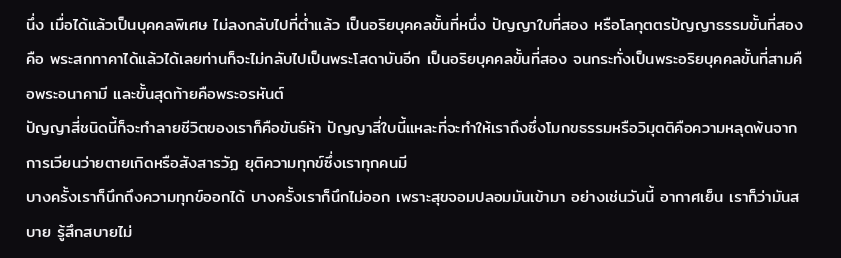นึ่ง เมื่อได้แล้วเป็นบุคคลพิเศษ ไม่ลงกลับไปที่ต่ำแล้ว เป็นอริยบุคคลขั้นที่หนึ่ง ปัญญาใบที่สอง หรือโลกุตตรปัญญาธรรมขั้นที่สอง คือ พระสกทาคาได้แล้วได้เลยท่านก็จะไม่กลับไปเป็นพระโสดาบันอีก เป็นอริยบุคคลขั้นที่สอง จนกระทั่งเป็นพระอริยบุคคลขั้นที่สามคือพระอนาคามี และขั้นสุดท้ายคือพระอรหันต์
ปัญญาสี่ชนิดนี้ก็จะทำลายชีวิตของเราก็คือขันธ์ห้า ปัญญาสี่ใบนี้แหละที่จะทำให้เราถึงซึ่งโมกขธรรมหรือวิมุตติคือความหลุดพ้นจากการเวียนว่ายตายเกิดหรือสังสารวัฏ ยุติความทุกข์ซึ่งเราทุกคนมี
บางครั้งเราก็นึกถึงความทุกข์ออกได้ บางครั้งเราก็นึกไม่ออก เพราะสุขจอมปลอมมันเข้ามา อย่างเช่นวันนี้ อากาศเย็น เราก็ว่ามันสบาย รู้สึกสบายไม่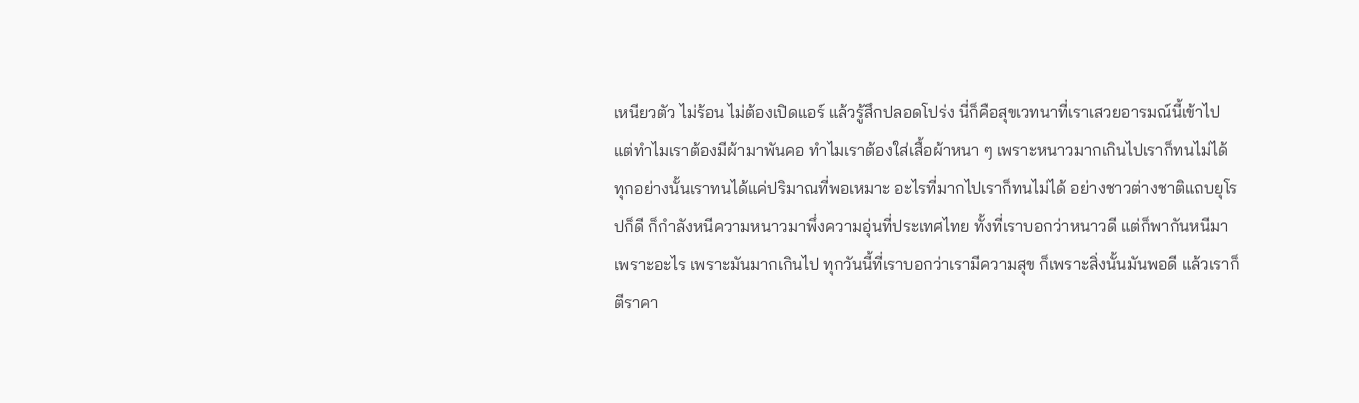เหนียวตัว ไม่ร้อน ไม่ต้องเปิดแอร์ แล้วรู้สึกปลอดโปร่ง นี่ก็คือสุขเวทนาที่เราเสวยอารมณ์นี้เข้าไป แต่ทำไมเราต้องมีผ้ามาพันคอ ทำไมเราต้องใส่เสื้อผ้าหนา ๆ เพราะหนาวมากเกินไปเราก็ทนไม่ได้
ทุกอย่างนั้นเราทนได้แค่ปริมาณที่พอเหมาะ อะไรที่มากไปเราก็ทนไม่ได้ อย่างชาวต่างชาติแถบยุโรปก็ดี ก็กำลังหนีความหนาวมาพึ่งความอุ่นที่ประเทศไทย ทั้งที่เราบอกว่าหนาวดี แต่ก็พากันหนีมาเพราะอะไร เพราะมันมากเกินไป ทุกวันนี้ที่เราบอกว่าเรามีความสุข ก็เพราะสิ่งนั้นมันพอดี แล้วเราก็ตีราคา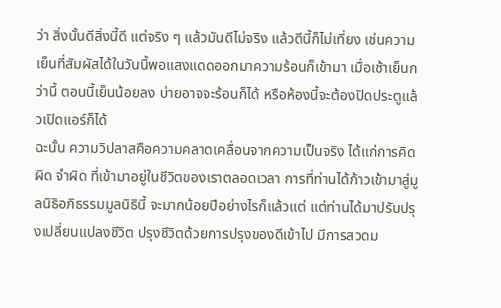ว่า สิ่งนั้นดีสิ่งนี้ดี แต่จริง ๆ แล้วมันดีไม่จริง แล้วดีนี้ก็ไม่เที่ยง เช่นความเย็นที่สัมผัสได้ในวันนี้พอแสงแดดออกมาความร้อนก็เข้ามา เมื่อเช้าเย็นกว่านี้ ตอนนี้เย็นน้อยลง บ่ายอาจจะร้อนก็ได้ หรือห้องนี้จะต้องปิดประตูแล้วเปิดแอร์ก็ได้
ฉะนั้น ความวิปลาสคือความคลาดเคลื่อนจากความเป็นจริง ได้แก่การคิดผิด จำผิด ที่เข้ามาอยู่ในชีวิตของเราตลอดเวลา การที่ท่านได้ก้าวเข้ามาสู่มูลนิธิอภิธรรมมูลนิธินี้ จะมากน้อยปีอย่างไรก็แล้วแต่ แต่ท่านได้มาปรับปรุงเปลี่ยนแปลงชีวิต ปรุงชีวิตด้วยการปรุงของดีเข้าไป มีการสวดม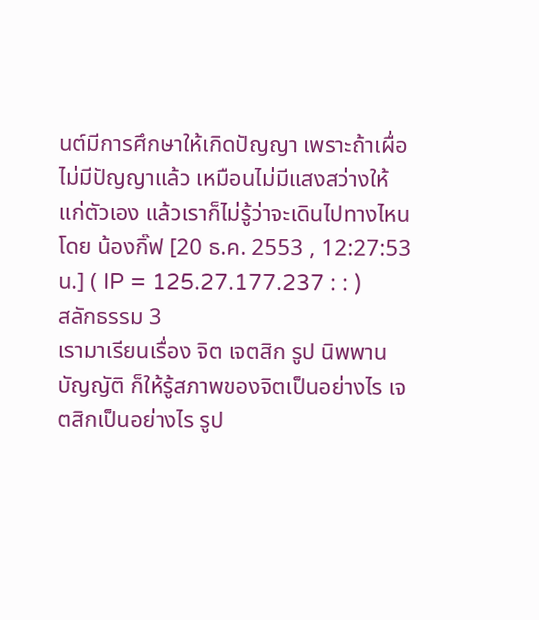นต์มีการศึกษาให้เกิดปัญญา เพราะถ้าเผื่อไม่มีปัญญาแล้ว เหมือนไม่มีแสงสว่างให้แก่ตัวเอง แล้วเราก็ไม่รู้ว่าจะเดินไปทางไหน
โดย น้องกิ๊ฟ [20 ธ.ค. 2553 , 12:27:53 น.] ( IP = 125.27.177.237 : : )
สลักธรรม 3
เรามาเรียนเรื่อง จิต เจตสิก รูป นิพพาน บัญญัติ ก็ให้รู้สภาพของจิตเป็นอย่างไร เจตสิกเป็นอย่างไร รูป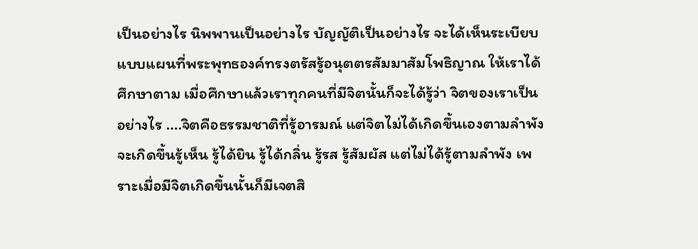เป็นอย่างไร นิพพานเป็นอย่างไร บัญญัติเป็นอย่างไร จะได้เห็นระเบียบแบบแผนที่พระพุทธองค์ทรงตรัสรู้อนุตตรสัมมาสัมโพธิญาณ ให้เราได้ศึกษาตาม เมื่อศึกษาแล้วเราทุกคนที่มีจิตนั้นก็จะได้รู้ว่า จิตของเราเป็นอย่างไร ....จิตคือธรรมชาติที่รู้อารมณ์ แต่จิตไม่ได้เกิดขึ้นเองตามลำพัง จะเกิดขึ้นรู้เห็น รู้ได้ยิน รู้ได้กลิ่น รู้รส รู้สัมผัส แต่ไม่ได้รู้ตามลำพัง เพราะเมื่อมีจิตเกิดขึ้นนั้นก็มีเจตสิ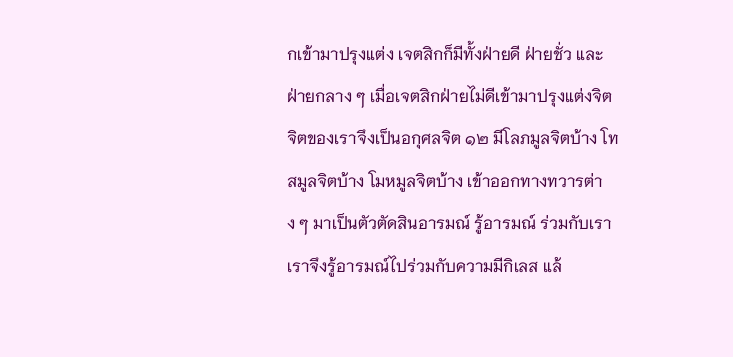กเข้ามาปรุงแต่ง เจตสิกก็มีทั้งฝ่ายดี ฝ่ายชั่ว และฝ่ายกลาง ๆ เมื่อเจตสิกฝ่ายไม่ดีเข้ามาปรุงแต่งจิต จิตของเราจึงเป็นอกุศลจิต ๑๒ มีโลภมูลจิตบ้าง โทสมูลจิตบ้าง โมหมูลจิตบ้าง เข้าออกทางทวารต่าง ๆ มาเป็นตัวตัดสินอารมณ์ รู้อารมณ์ ร่วมกับเรา
เราจึงรู้อารมณ์ไปร่วมกับความมีกิเลส แล้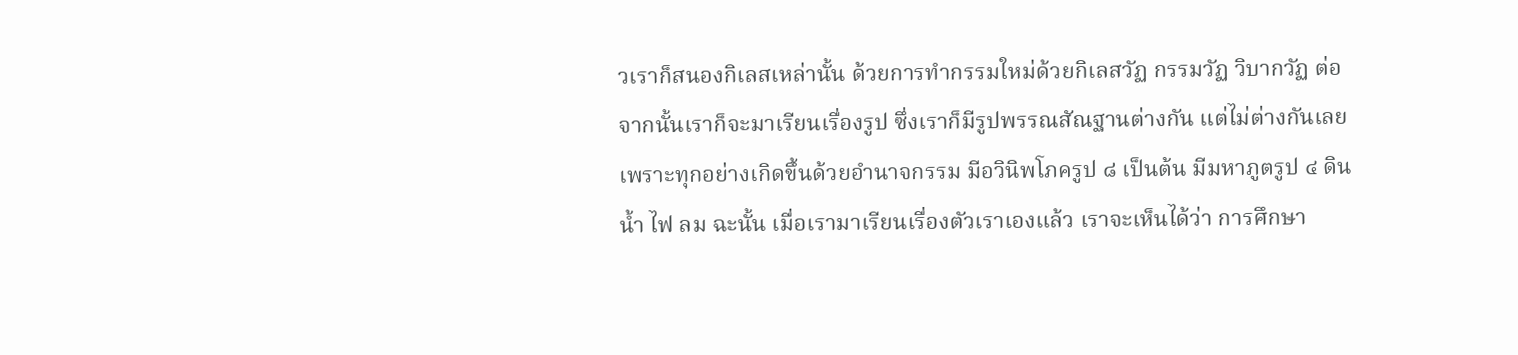วเราก็สนองกิเลสเหล่านั้น ด้วยการทำกรรมใหม่ด้วยกิเลสวัฏ กรรมวัฏ วิบากวัฏ ต่อจากนั้นเราก็จะมาเรียนเรื่องรูป ซึ่งเราก็มีรูปพรรณสัณฐานต่างกัน แต่ไม่ต่างกันเลยเพราะทุกอย่างเกิดขึ้นด้วยอำนาจกรรม มีอวินิพโภครูป ๘ เป็นต้น มีมหาภูตรูป ๔ ดิน น้ำ ไฟ ลม ฉะนั้น เมื่อเรามาเรียนเรื่องตัวเราเองแล้ว เราจะเห็นได้ว่า การศึกษา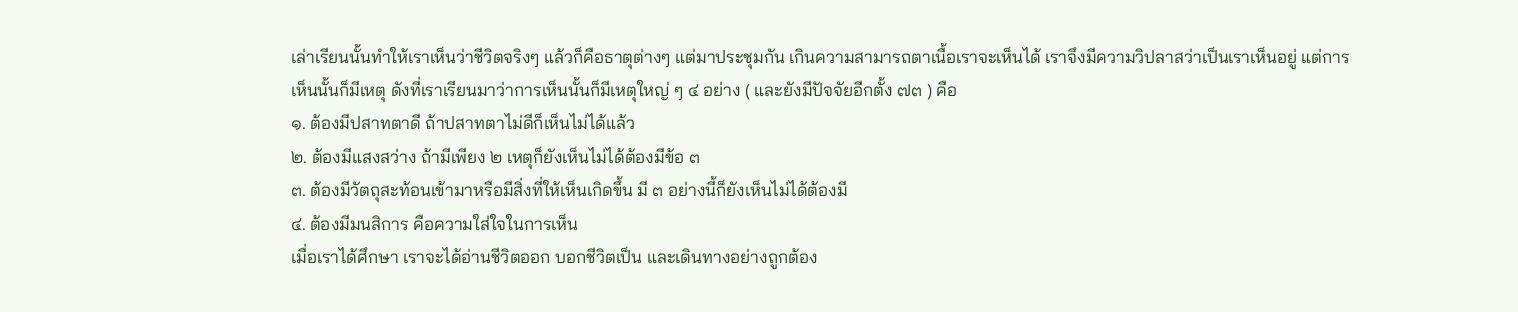เล่าเรียนนั้นทำให้เราเห็นว่าชีวิตจริงๆ แล้วก็คือธาตุต่างๆ แต่มาประชุมกัน เกินความสามารถตาเนื้อเราจะเห็นได้ เราจึงมีความวิปลาสว่าเป็นเราเห็นอยู่ แต่การเห็นนั้นก็มีเหตุ ดังที่เราเรียนมาว่าการเห็นนั้นก็มีเหตุใหญ่ ๆ ๔ อย่าง ( และยังมีปัจจัยอีกตั้ง ๗๓ ) คือ
๑. ต้องมีปสาทตาดี ถ้าปสาทตาไม่ดีก็เห็นไม่ได้แล้ว
๒. ต้องมีแสงสว่าง ถ้ามีเพียง ๒ เหตุก็ยังเห็นไม่ได้ต้องมีข้อ ๓
๓. ต้องมีวัตถุสะท้อนเข้ามาหรือมีสิ่งที่ให้เห็นเกิดขึ้น มี ๓ อย่างนี้ก็ยังเห็นไม่ได้ต้องมี
๔. ต้องมีมนสิการ คือความใส่ใจในการเห็น
เมื่อเราได้ศึกษา เราจะได้อ่านชีวิตออก บอกชีวิตเป็น และเดินทางอย่างถูกต้อง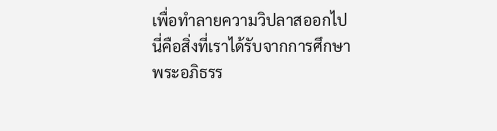เพื่อทำลายความวิปลาสออกไป นี่คือสิ่งที่เราได้รับจากการศึกษาพระอภิธรร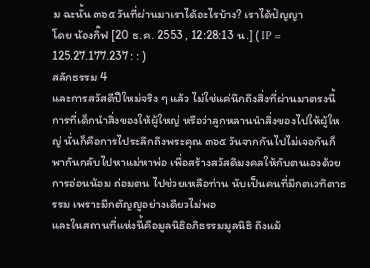ม ฉะนั้น ๓๖๕ วันที่ผ่านมาเราได้อะไรบ้าง? เราได้ปัญญา
โดย น้องกิ๊ฟ [20 ธ.ค. 2553 , 12:28:13 น.] ( IP = 125.27.177.237 : : )
สลักธรรม 4
และการสวัสดีปีใหม่จริง ๆ แล้ว ไม่ใช่แค่นึกถึงสิ่งที่ผ่านมาตรงนี้ การที่เด็กนำสิ่งของให้ผู้ใหญ่ หรือว่าลูกหลานนำสิ่งของไปให้ผู้ใหญ่ นั่นก็คือการไประลึกถึงพระคุณ ๓๖๕ วันจากกันไปไม่เจอกันก็พากันกลับไปหาแม่หาพ่อ เพื่อสร้างสวัสดิมงคลให้กับตนเองด้วยการอ่อนน้อม ถ่อมตน ไปช่วยเหลือท่าน นับเป็นคนที่มีกตเวทิตาธรรม เพราะมีกตัญญูอย่างเดียวไม่พอ
และในสถานที่แห่งนี้คือมูลนิธิอภิธรรมมูลนิธิ ถึงแม้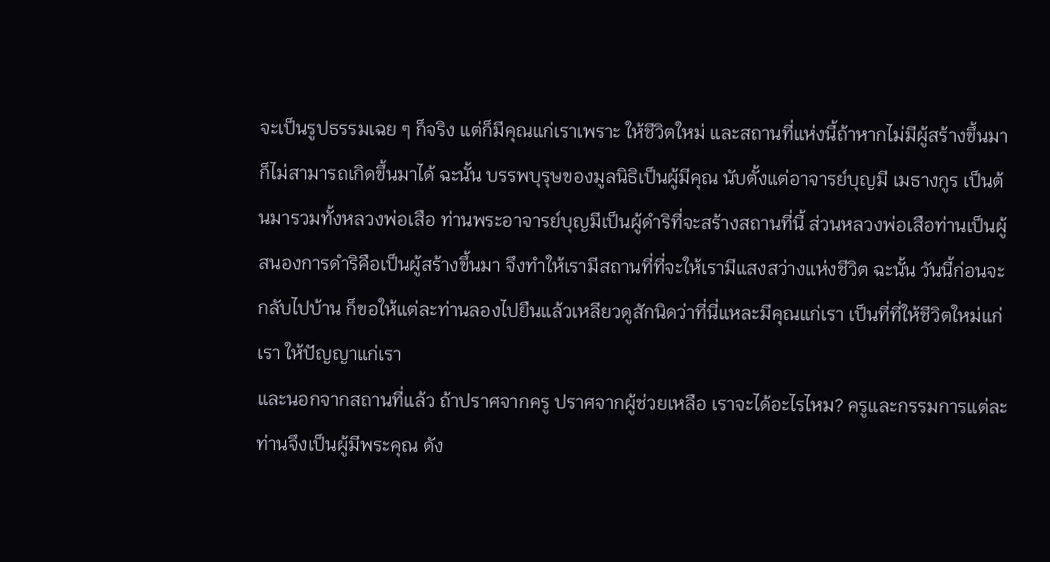จะเป็นรูปธรรมเฉย ๆ ก็จริง แต่ก็มีคุณแก่เราเพราะ ให้ชีวิตใหม่ และสถานที่แห่งนี้ถ้าหากไม่มีผู้สร้างขึ้นมาก็ไม่สามารถเกิดขึ้นมาได้ ฉะนั้น บรรพบุรุษของมูลนิธิเป็นผู้มีคุณ นับตั้งแต่อาจารย์บุญมี เมธางกูร เป็นต้นมารวมทั้งหลวงพ่อเสือ ท่านพระอาจารย์บุญมีเป็นผู้ดำริที่จะสร้างสถานที่นี้ ส่วนหลวงพ่อเสือท่านเป็นผู้สนองการดำริคือเป็นผู้สร้างขึ้นมา จึงทำให้เรามีสถานที่ที่จะให้เรามีแสงสว่างแห่งชีวิต ฉะนั้น วันนี้ก่อนจะกลับไปบ้าน ก็ขอให้แต่ละท่านลองไปยืนแล้วเหลียวดูสักนิดว่าที่นี่แหละมีคุณแก่เรา เป็นที่ที่ให้ชีวิตใหม่แก่เรา ให้ปัญญาแก่เรา
และนอกจากสถานที่แล้ว ถ้าปราศจากครู ปราศจากผู้ช่วยเหลือ เราจะได้อะไรไหม? ครูและกรรมการแต่ละท่านจึงเป็นผู้มีพระคุณ ดัง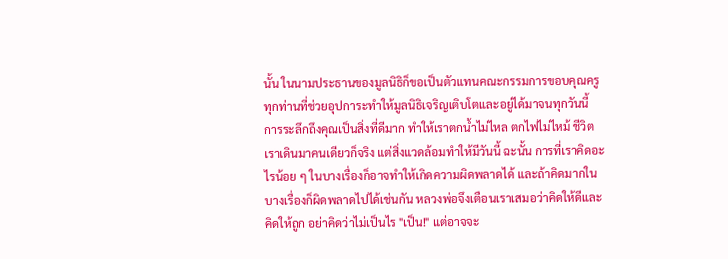นั้น ในนามประธานของมูลนิธิก็ขอเป็นตัวแทนคณะกรรมการขอบคุณครูทุกท่านที่ช่วยอุปการะทำให้มูลนิธิเจริญเติบโตและอยู่ได้มาจนทุกวันนี้
การระลึกถึงคุณเป็นสิ่งที่ดีมาก ทำให้เราตกน้ำไม่ไหล ตกไฟไม่ไหม้ ชีวิตเราเดินมาคนเดียวก็จริง แต่สิ่งแวดล้อมทำให้มีวันนี้ ฉะนั้น การที่เราคิดอะไรน้อย ๆ ในบางเรื่องก็อาจทำให้เกิดความผิดพลาดได้ และถ้าคิดมากในบางเรื่องก็ผิดพลาดไปได้เช่นกัน หลวงพ่อจึงเตือนเราเสมอว่าคิดให้ดีและคิดให้ถูก อย่าคิดว่าไม่เป็นไร "เป็น!" แต่อาจจะ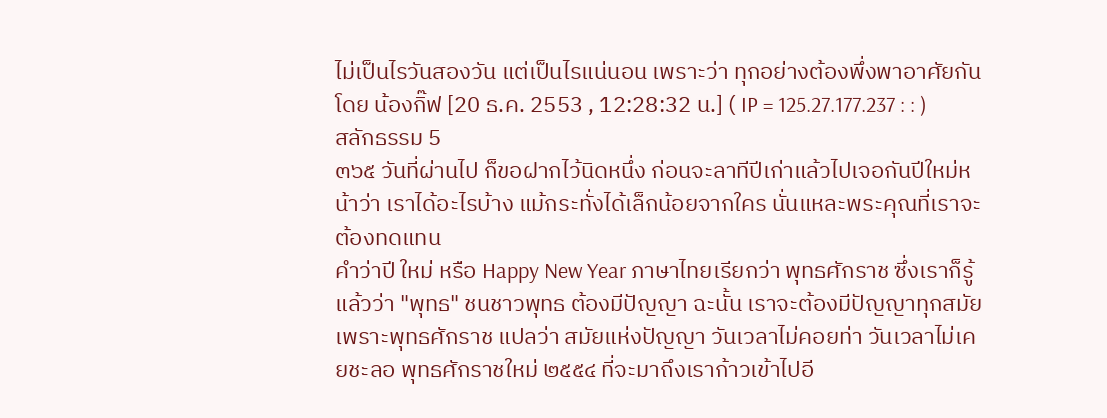ไม่เป็นไรวันสองวัน แต่เป็นไรแน่นอน เพราะว่า ทุกอย่างต้องพึ่งพาอาศัยกัน
โดย น้องกิ๊ฟ [20 ธ.ค. 2553 , 12:28:32 น.] ( IP = 125.27.177.237 : : )
สลักธรรม 5
๓๖๕ วันที่ผ่านไป ก็ขอฝากไว้นิดหนึ่ง ก่อนจะลาทีปีเก่าแล้วไปเจอกันปีใหม่หน้าว่า เราได้อะไรบ้าง แม้กระทั่งได้เล็กน้อยจากใคร นั่นแหละพระคุณที่เราจะต้องทดแทน
คำว่าปี ใหม่ หรือ Happy New Year ภาษาไทยเรียกว่า พุทธศักราช ซึ่งเราก็รู้แล้วว่า "พุทธ" ชนชาวพุทธ ต้องมีปัญญา ฉะนั้น เราจะต้องมีปัญญาทุกสมัย เพราะพุทธศักราช แปลว่า สมัยแห่งปัญญา วันเวลาไม่คอยท่า วันเวลาไม่เคยชะลอ พุทธศักราชใหม่ ๒๕๕๔ ที่จะมาถึงเราก้าวเข้าไปอี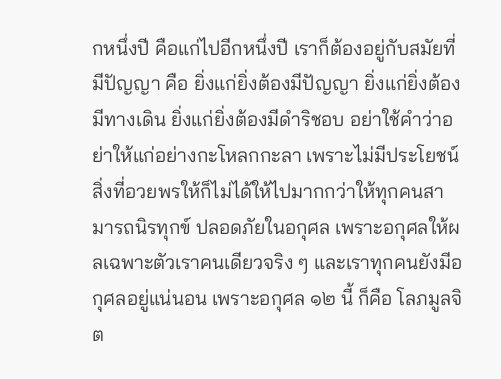กหนึ่งปี คือแก่ไปอีกหนึ่งปี เราก็ต้องอยู่กับสมัยที่มีปัญญา คือ ยิ่งแก่ยิ่งต้องมีปัญญา ยิ่งแก่ยิ่งต้องมีทางเดิน ยิ่งแก่ยิ่งต้องมีดำริชอบ อย่าใช้คำว่าอย่าให้แก่อย่างกะโหลกกะลา เพราะไม่มีประโยชน์
สิ่งที่อวยพรให้ก็ไม่ได้ให้ไปมากกว่าให้ทุกคนสามารถนิรทุกข์ ปลอดภัยในอกุศล เพราะอกุศลให้ผลเฉพาะตัวเราคนเดียวจริง ๆ และเราทุกคนยังมีอกุศลอยู่แน่นอน เพราะอกุศล ๑๒ นี้ ก็คือ โลภมูลจิต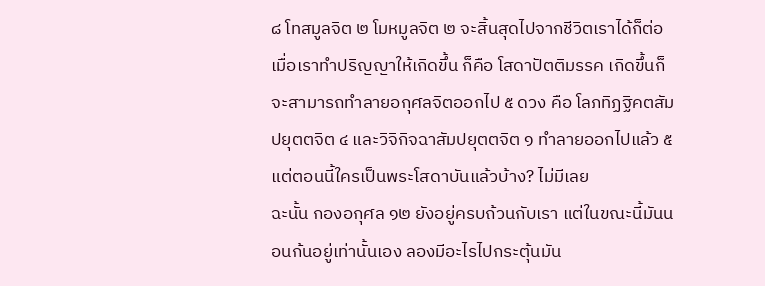๘ โทสมูลจิต ๒ โมหมูลจิต ๒ จะสิ้นสุดไปจากชีวิตเราได้ก็ต่อเมื่อเราทำปริญญาให้เกิดขึ้น ก็คือ โสดาปัตติมรรค เกิดขึ้นก็จะสามารถทำลายอกุศลจิตออกไป ๕ ดวง คือ โลภทิฏฐิคตสัมปยุตตจิต ๔ และวิจิกิจฉาสัมปยุตตจิต ๑ ทำลายออกไปแล้ว ๕ แต่ตอนนี้ใครเป็นพระโสดาบันแล้วบ้าง? ไม่มีเลย
ฉะนั้น กองอกุศล ๑๒ ยังอยู่ครบถ้วนกับเรา แต่ในขณะนี้มันนอนก้นอยู่เท่านั้นเอง ลองมีอะไรไปกระตุ้นมัน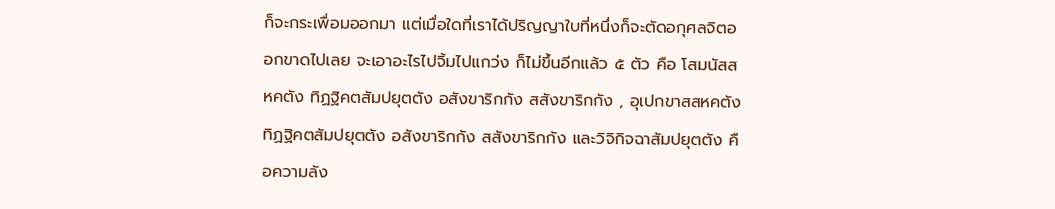ก็จะกระเพื่อมออกมา แต่เมื่อใดที่เราได้ปริญญาใบที่หนึ่งก็จะตัดอกุศลจิตออกขาดไปเลย จะเอาอะไรไปจิ้มไปแกว่ง ก็ไม่ขึ้นอีกแล้ว ๕ ตัว คือ โสมนัสสหคตัง ทิฏฐิคตสัมปยุตตัง อสังขาริกกัง สสังขาริกกัง , อุเปกขาสสหคตัง ทิฏฐิคตสัมปยุตตัง อสังขาริกกัง สสังขาริกกัง และวิจิกิจฉาสัมปยุตตัง คือความลัง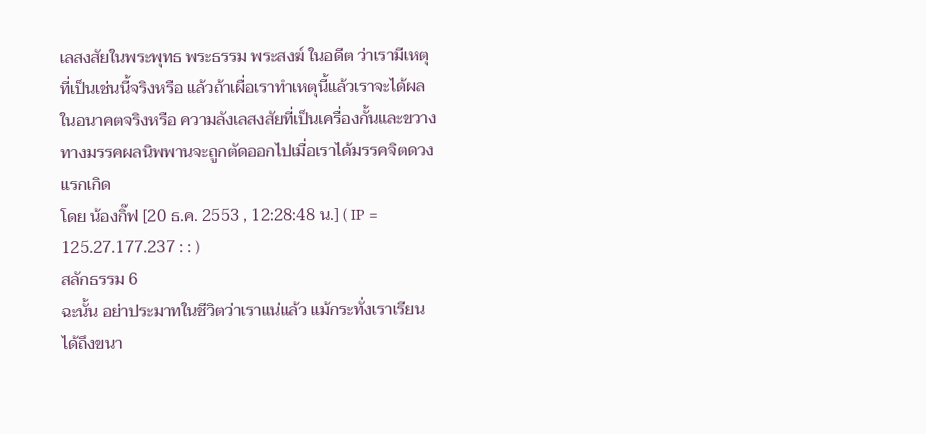เลสงสัยในพระพุทธ พระธรรม พระสงฆ์ ในอดีต ว่าเรามีเหตุที่เป็นเช่นนี้จริงหรือ แล้วถ้าเผื่อเราทำเหตุนี้แล้วเราจะได้ผลในอนาคตจริงหรือ ความลังเลสงสัยที่เป็นเครื่องกั้นและขวางทางมรรคผลนิพพานจะถูกตัดออกไปเมื่อเราได้มรรคจิตดวงแรกเกิด
โดย น้องกิ๊ฟ [20 ธ.ค. 2553 , 12:28:48 น.] ( IP = 125.27.177.237 : : )
สลักธรรม 6
ฉะนั้น อย่าประมาทในชีวิตว่าเราแน่แล้ว แม้กระทั่งเราเรียนได้ถึงขนา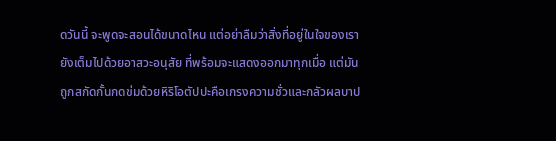ดวันนี้ จะพูดจะสอนได้ขนาดไหน แต่อย่าลืมว่าสิ่งที่อยู่ในใจของเรายังเต็มไปด้วยอาสวะอนุสัย ที่พร้อมจะแสดงออกมาทุกเมื่อ แต่มันถูกสกัดกั้นกดข่มด้วยหิริโอตัปปะคือเกรงความชั่วและกลัวผลบาป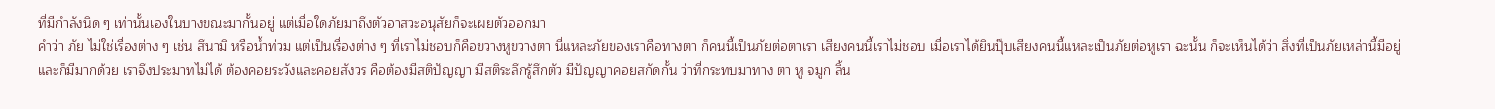ที่มีกำลังนิด ๆ เท่านั้นเองในบางขณะมากั้นอยู่ แต่เมื่อใดภัยมาถึงตัวอาสวะอนุสัยก็จะเผยตัวออกมา
คำว่า ภัย ไม่ใช่เรื่องต่าง ๆ เช่น สึนามิ หรือน้ำท่วม แต่เป็นเรื่องต่าง ๆ ที่เราไม่ชอบก็คือขวางหูขวางตา นี่แหละภัยของเราคือทางตา ก็คนนี้เป็นภัยต่อตาเรา เสียงคนนี้เราไม่ชอบ เมื่อเราได้ยินปุ๊บเสียงคนนี้แหละเป็นภัยต่อหูเรา ฉะนั้น ก็จะเห็นได้ว่า สิ่งที่เป็นภัยเหล่านี้มีอยู่และก็มีมากด้วย เราจึงประมาทไม่ได้ ต้องคอยระวังและคอยสังวร คือต้องมีสติปัญญา มีสติระลึกรู้สึกตัว มีปัญญาคอยสกัดกั้น ว่าที่กระทบมาทาง ตา หู จมูก ลิ้น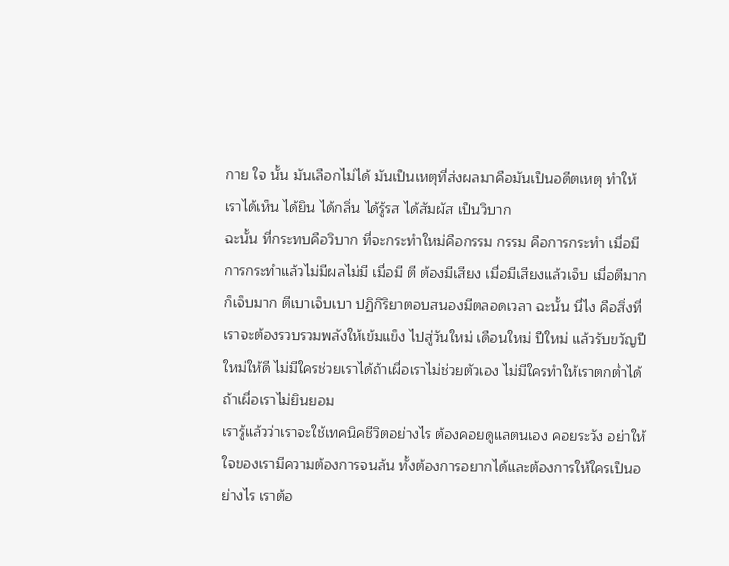กาย ใจ นั้น มันเลือกไม่ได้ มันเป็นเหตุที่ส่งผลมาคือมันเป็นอดีตเหตุ ทำให้เราได้เห็น ได้ยิน ได้กลิ่น ได้รู้รส ได้สัมผัส เป็นวิบาก
ฉะนั้น ที่กระทบคือวิบาก ที่จะกระทำใหม่คือกรรม กรรม คือการกระทำ เมื่อมีการกระทำแล้วไม่มีผลไม่มี เมื่อมี ตี ต้องมีเสียง เมื่อมีเสียงแล้วเจ็บ เมื่อตีมากก็เจ็บมาก ตีเบาเจ็บเบา ปฏิกิริยาตอบสนองมีตลอดเวลา ฉะนั้น นี่ไง คือสิ่งที่เราจะต้องรวบรวมพลังให้เข้มแข็ง ไปสู่วันใหม่ เดือนใหม่ ปีใหม่ แล้วรับขวัญปีใหม่ให้ดี ไม่มีใครช่วยเราได้ถ้าเผื่อเราไม่ช่วยตัวเอง ไม่มีใครทำให้เราตกต่ำได้ถ้าเผื่อเราไม่ยินยอม
เรารู้แล้วว่าเราจะใช้เทคนิคชีวิตอย่างไร ต้องคอยดูแลตนเอง คอยระวัง อย่าให้ใจของเรามีความต้องการจนล้น ทั้งต้องการอยากได้และต้องการให้ใครเป็นอย่างไร เราต้อ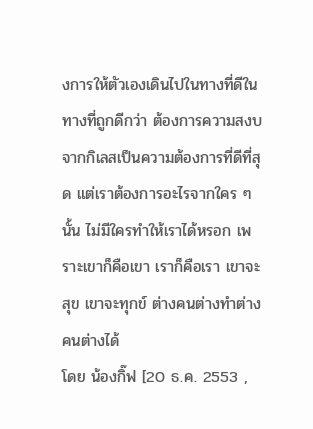งการให้ตัวเองเดินไปในทางที่ดีในทางที่ถูกดีกว่า ต้องการความสงบจากกิเลสเป็นความต้องการที่ดีที่สุด แต่เราต้องการอะไรจากใคร ๆ นั้น ไม่มีใครทำให้เราได้หรอก เพราะเขาก็คือเขา เราก็คือเรา เขาจะสุข เขาจะทุกข์ ต่างคนต่างทำต่าง คนต่างได้
โดย น้องกิ๊ฟ [20 ธ.ค. 2553 ,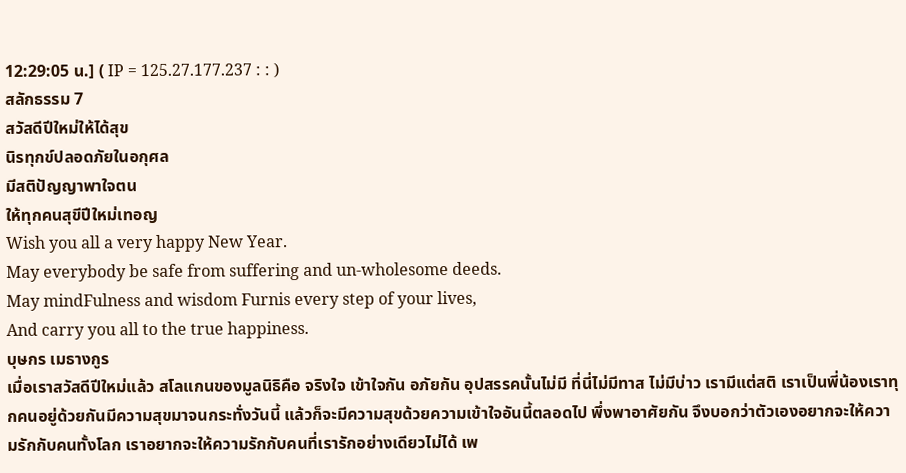12:29:05 น.] ( IP = 125.27.177.237 : : )
สลักธรรม 7
สวัสดีปีใหม่ให้ได้สุข
นิรทุกข์ปลอดภัยในอกุศล
มีสติปัญญาพาใจตน
ให้ทุกคนสุขีปีใหม่เทอญ
Wish you all a very happy New Year.
May everybody be safe from suffering and un-wholesome deeds.
May mindFulness and wisdom Furnis every step of your lives,
And carry you all to the true happiness.
บุษกร เมธางกูร
เมื่อเราสวัสดีปีใหม่แล้ว สโลแกนของมูลนิธิคือ จริงใจ เข้าใจกัน อภัยกัน อุปสรรคนั้นไม่มี ที่นี่ไม่มีทาส ไม่มีบ่าว เรามีแต่สติ เราเป็นพี่น้องเราทุกคนอยู่ด้วยกันมีความสุขมาจนกระทั่งวันนี้ แล้วก็จะมีความสุขด้วยความเข้าใจอันนี้ตลอดไป พึ่งพาอาศัยกัน จึงบอกว่าตัวเองอยากจะให้ความรักกับคนทั้งโลก เราอยากจะให้ความรักกับคนที่เรารักอย่างเดียวไม่ได้ เพ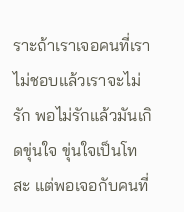ราะถ้าเราเจอคนที่เราไม่ชอบแล้วเราจะไม่รัก พอไม่รักแล้วมันเกิดขุ่นใจ ขุ่นใจเป็นโทสะ แต่พอเจอกับคนที่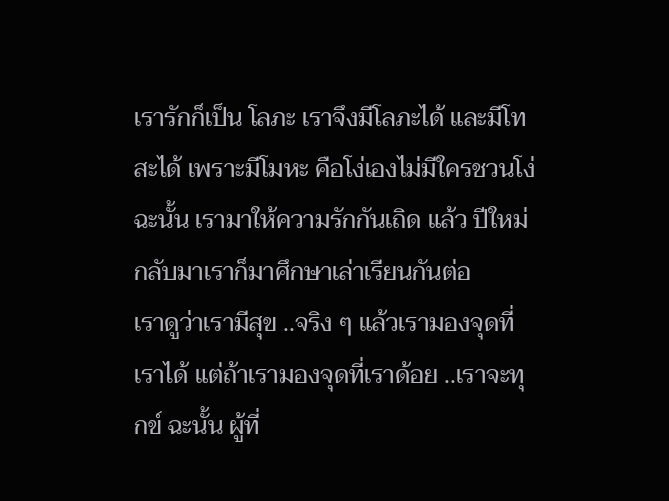เรารักก็เป็น โลภะ เราจึงมีโลภะได้ และมีโทสะได้ เพราะมีโมหะ คือโง่เองไม่มีใครชวนโง่ ฉะนั้น เรามาให้ความรักกันเถิด แล้ว ปีใหม่กลับมาเราก็มาศึกษาเล่าเรียนกันต่อ
เราดูว่าเรามีสุข ..จริง ๆ แล้วเรามองจุดที่เราได้ แต่ถ้าเรามองจุดที่เราด้อย ..เราจะทุกข์ ฉะนั้น ผู้ที่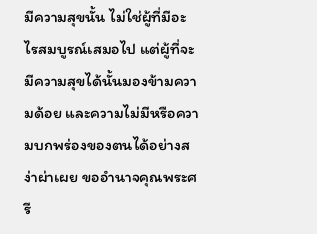มีความสุขนั้น ไม่ใช่ผู้ที่มีอะไรสมบูรณ์เสมอไป แต่ผู้ที่จะมีความสุขได้นั้นมองข้ามความด้อย และความไม่มีหรือความบกพร่องของตนได้อย่างสง่าผ่าเผย ขออำนาจคุณพระศรี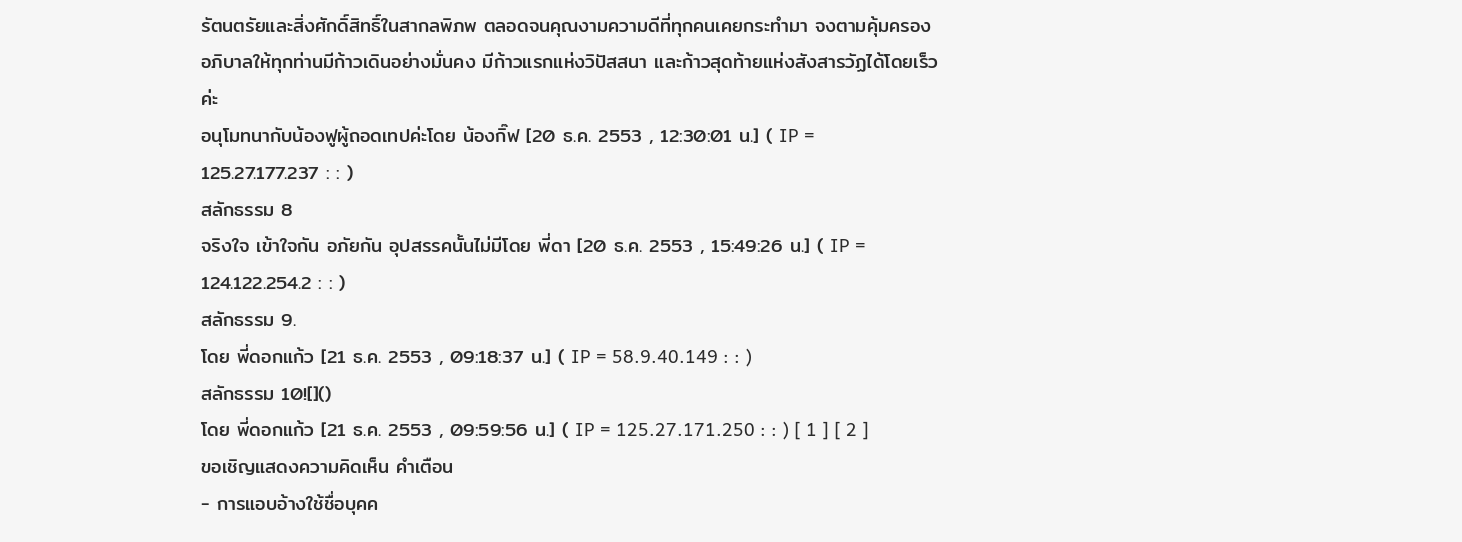รัตนตรัยและสิ่งศักดิ์สิทธิ์ในสากลพิภพ ตลอดจนคุณงามความดีที่ทุกคนเคยกระทำมา จงตามคุ้มครองอภิบาลให้ทุกท่านมีก้าวเดินอย่างมั่นคง มีก้าวแรกแห่งวิปัสสนา และก้าวสุดท้ายแห่งสังสารวัฏได้โดยเร็วค่ะ
อนุโมทนากับน้องฟูผู้ถอดเทปค่ะโดย น้องกิ๊ฟ [20 ธ.ค. 2553 , 12:30:01 น.] ( IP = 125.27.177.237 : : )
สลักธรรม 8
จริงใจ เข้าใจกัน อภัยกัน อุปสรรคนั้นไม่มีโดย พี่ดา [20 ธ.ค. 2553 , 15:49:26 น.] ( IP = 124.122.254.2 : : )
สลักธรรม 9.
โดย พี่ดอกแก้ว [21 ธ.ค. 2553 , 09:18:37 น.] ( IP = 58.9.40.149 : : )
สลักธรรม 10![]()
โดย พี่ดอกแก้ว [21 ธ.ค. 2553 , 09:59:56 น.] ( IP = 125.27.171.250 : : ) [ 1 ] [ 2 ]
ขอเชิญแสดงความคิดเห็น คำเตือน
- การแอบอ้างใช้ชื่อบุคค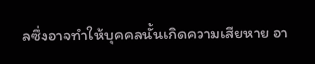ลซึ่งอาจทำให้บุคคลนั้นเกิดความเสียหาย อา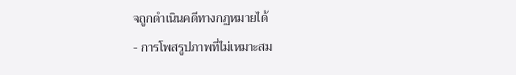จถูกดำเนินคดีทางกฏหมายได้
- การโพสรูปภาพที่ไม่เหมาะสม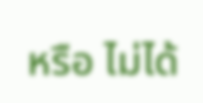หรือ ไม่ได้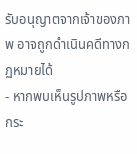รับอนุญาตจากเจ้าของภาพ อาจถูกดำเนินคดีทางกฏหมายได้
- หากพบเห็นรูปภาพหรือกระ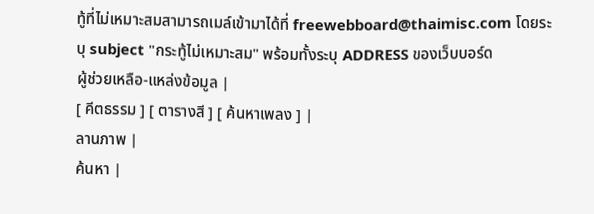ทู้ที่ไม่เหมาะสมสามารถเมล์เข้ามาได้ที่ freewebboard@thaimisc.com โดยระบุ subject "กระทู้ไม่เหมาะสม" พร้อมทั้งระบุ ADDRESS ของเว็บบอร์ด
ผู้ช่วยเหลือ-แหล่งข้อมูล |
[ คีตธรรม ] [ ตารางสี ] [ ค้นหาเพลง ] |
ลานภาพ |
ค้นหา |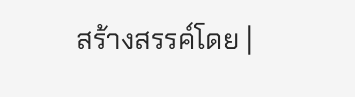สร้างสรรค์โดย |